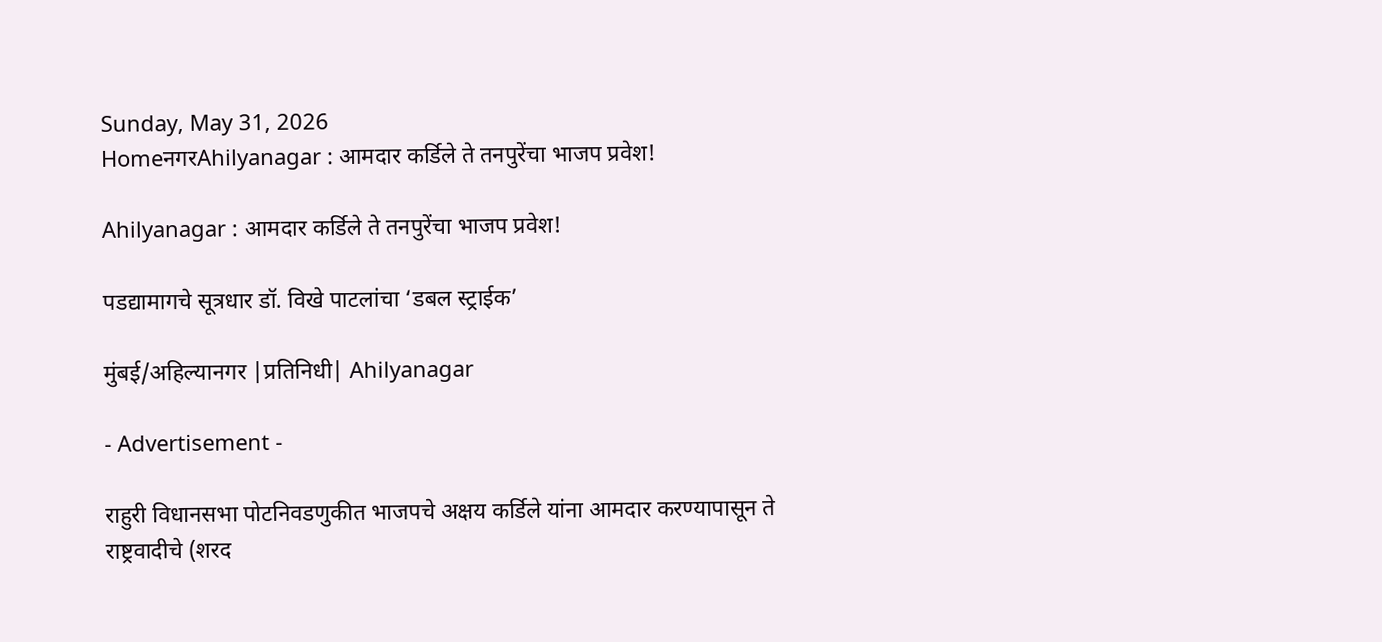Sunday, May 31, 2026
HomeनगरAhilyanagar : आमदार कर्डिले ते तनपुरेंचा भाजप प्रवेश!

Ahilyanagar : आमदार कर्डिले ते तनपुरेंचा भाजप प्रवेश!

पडद्यामागचे सूत्रधार डॉ. विखे पाटलांचा ‘डबल स्ट्राईक’

मुंबई/अहिल्यानगर |प्रतिनिधी| Ahilyanagar

- Advertisement -

राहुरी विधानसभा पोटनिवडणुकीत भाजपचे अक्षय कर्डिले यांना आमदार करण्यापासून ते राष्ट्रवादीचे (शरद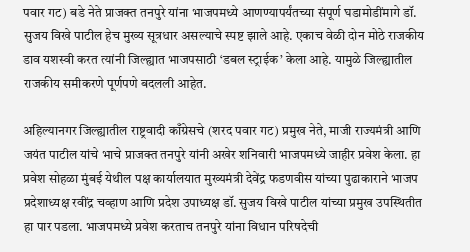पवार गट) बडे नेते प्राजक्त तनपुरे यांना भाजपमध्ये आणण्यापर्यंतच्या संपूर्ण घडामोडींमागे डॉ. सुजय विखे पाटील हेच मुख्य सूत्रधार असल्याचे स्पष्ट झाले आहे. एकाच वेळी दोन मोठे राजकीय डाव यशस्वी करत त्यांनी जिल्ह्यात भाजपसाठी ‘डबल स्ट्राईक’ केला आहे. यामुळे जिल्ह्यातील राजकीय समीकरणे पूर्णपणे बदलली आहेत.

अहिल्यानगर जिल्ह्यातील राष्ट्रवादी काँग्रेसचे (शरद पवार गट) प्रमुख नेते, माजी राज्यमंत्री आणि जयंत पाटील यांचे भाचे प्राजक्त तनपुरे यांनी अखेर शनिवारी भाजपमध्ये जाहीर प्रवेश केला. हा प्रवेश सोहळा मुंबई येथील पक्ष कार्यालयात मुख्यमंत्री देवेंद्र फडणवीस यांच्या पुढाकाराने भाजप प्रदेशाध्यक्ष रवींद्र चव्हाण आणि प्रदेश उपाध्यक्ष डॉ. सुजय विखे पाटील यांच्या प्रमुख उपस्थितीत हा पार पडला. भाजपमध्ये प्रवेश करताच तनपुरे यांना विधान परिषदेची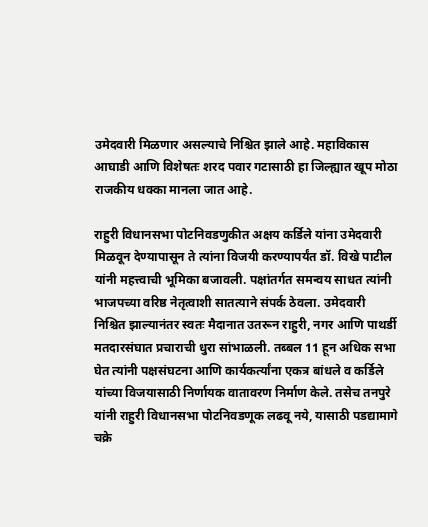उमेदवारी मिळणार असल्याचे निश्चित झाले आहे. महाविकास आघाडी आणि विशेषतः शरद पवार गटासाठी हा जिल्ह्यात खूप मोठा राजकीय धक्का मानला जात आहे.

राहुरी विधानसभा पोटनिवडणुकीत अक्षय कर्डिले यांना उमेदवारी मिळवून देण्यापासून ते त्यांना विजयी करण्यापर्यंत डॉ. विखे पाटील यांनी महत्त्वाची भूमिका बजावली. पक्षांतर्गत समन्वय साधत त्यांनी भाजपच्या वरिष्ठ नेतृत्वाशी सातत्याने संपर्क ठेवला. उमेदवारी निश्चित झाल्यानंतर स्वतः मैदानात उतरून राहुरी, नगर आणि पाथर्डी मतदारसंघात प्रचाराची धुरा सांभाळली. तब्बल 11 हून अधिक सभा घेत त्यांनी पक्षसंघटना आणि कार्यकर्त्यांना एकत्र बांधले व कर्डिले यांच्या विजयासाठी निर्णायक वातावरण निर्माण केले. तसेच तनपुरे यांनी राहुरी विधानसभा पोटनिवडणूक लढवू नये, यासाठी पडद्यामागे चक्रे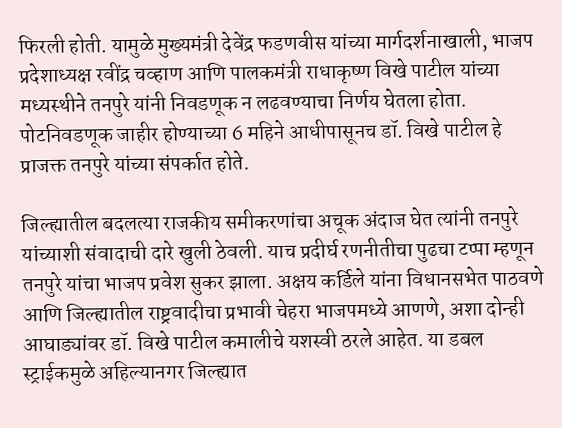फिरली होती. यामुळे मुख्यमंत्री देवेंद्र फडणवीस यांच्या मार्गदर्शनाखाली, भाजप प्रदेशाध्यक्ष रवींद्र चव्हाण आणि पालकमंत्री राधाकृष्ण विखे पाटील यांच्या मध्यस्थीने तनपुरे यांनी निवडणूक न लढवण्याचा निर्णय घेतला होता. पोटनिवडणूक जाहीर होण्याच्या 6 महिने आधीपासूनच डॉ. विखे पाटील हे प्राजक्त तनपुरे यांच्या संपर्कात होते.

जिल्ह्यातील बदलत्या राजकीय समीकरणांचा अचूक अंदाज घेत त्यांनी तनपुरे यांच्याशी संवादाची दारे खुली ठेवली. याच प्रदीर्घ रणनीतीचा पुढचा टप्पा म्हणून तनपुरे यांचा भाजप प्रवेश सुकर झाला. अक्षय कर्डिले यांना विधानसभेत पाठवणे आणि जिल्ह्यातील राष्ट्रवादीचा प्रभावी चेहरा भाजपमध्ये आणणे, अशा दोन्ही आघाड्यांवर डॉ. विखे पाटील कमालीचे यशस्वी ठरले आहेत. या डबल स्ट्राईकमुळे अहिल्यानगर जिल्ह्यात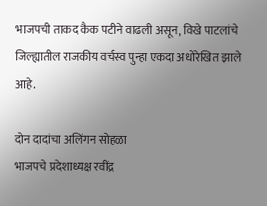भाजपची ताकद कैक पटीने वाढली असून, विखे पाटलांचे जिल्ह्यातील राजकीय वर्चस्व पुन्हा एकदा अधोरेखित झाले आहे.

दोन दादांचा अलिंगन सोहळा
भाजपचे प्रदेशाध्यक्ष रवींद्र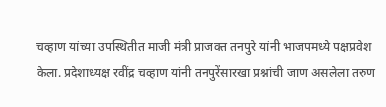चव्हाण यांच्या उपस्थितीत माजी मंत्री प्राजक्त तनपुरे यांनी भाजपमध्ये पक्षप्रवेश केला. प्रदेशाध्यक्ष रवींद्र चव्हाण यांनी तनपुरेंसारखा प्रश्नांची जाण असलेला तरुण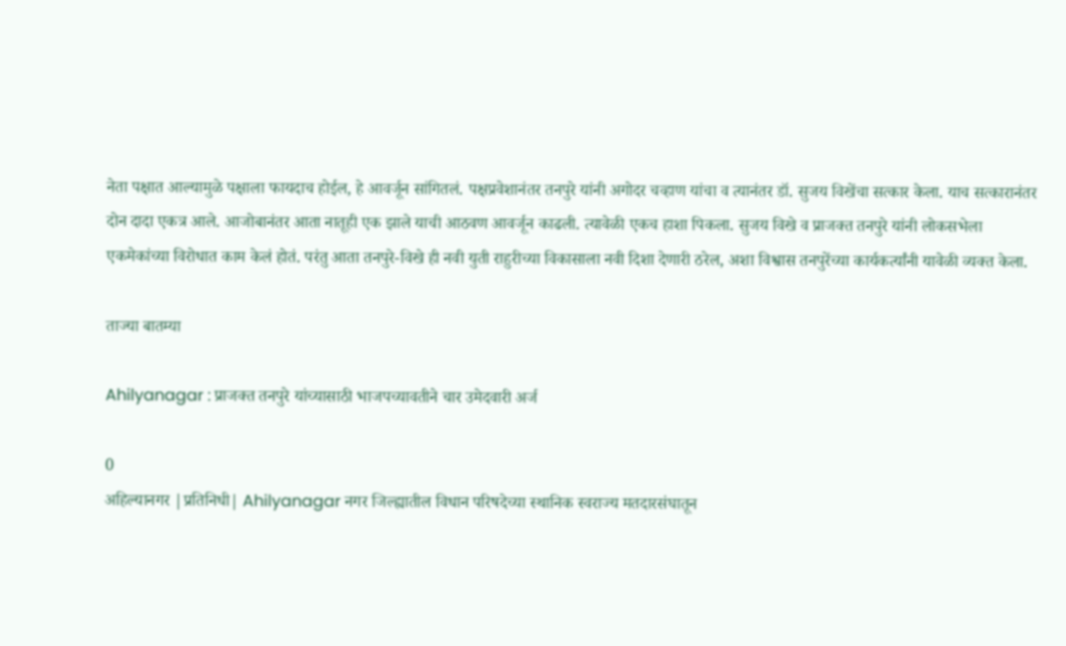नेता पक्षात आल्यामुळे पक्षाला फायदाच होईल, हे आवर्जून सांगितलं. पक्षप्रवेशानंतर तनपुरे यांनी अगोदर चव्हाण यांचा व त्यानंतर डॉ. सुजय विखेंचा सत्कार केला. याच सत्कारानंतर दोन दादा एकत्र आले. आजोबानंतर आता नातूही एक झाले याची आठवण आवर्जून काढली. त्यावेळी एकच हाशा पिकला. सुजय विखे व प्राजक्त तनपुरे यांनी लोकसभेला एकमेकांच्या विरोधात काम केलं होतं. परंतु आता तनपुरे-विखे ही नवी युती राहुरीच्या विकासाला नवी दिशा देणारी ठरेल, अशा विश्वास तनपुरेंच्या कार्यकर्त्यांनी यावेळी व्यक्त केला.

ताज्या बातम्या

Ahilyanagar : प्राजक्त तनपुरे यांच्यासाठी भाजपच्यावतीने चार उमेदवारी अर्ज

0
अहिल्यानगर |प्रतिनिधी| Ahilyanagar नगर जिल्ह्यातील विधान परिषदेच्या स्थानिक स्वराज्य मतदारसंघातून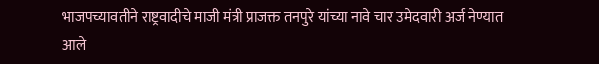भाजपच्यावतीने राष्ट्रवादीचे माजी मंत्री प्राजक्त तनपुरे यांच्या नावे चार उमेदवारी अर्ज नेण्यात आले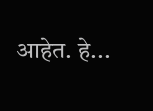आहेत. हे...